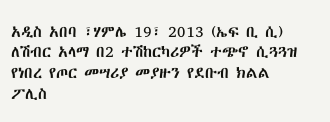አዲስ አበባ ፣ሃምሌ 19፣ 2013 (ኤፍ ቢ ሲ) ለሽብር አላማ በ2 ተሽከርካሪዎች ተጭኖ ሲጓጓዝ የነበረ የጦር መሣሪያ መያዙን የደቡብ ክልል ፖሊስ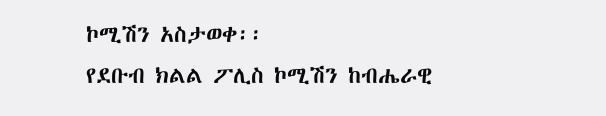ኮሚሽን አስታወቀ፡፡
የደቡብ ክልል ፖሊስ ኮሚሽን ከብሔራዊ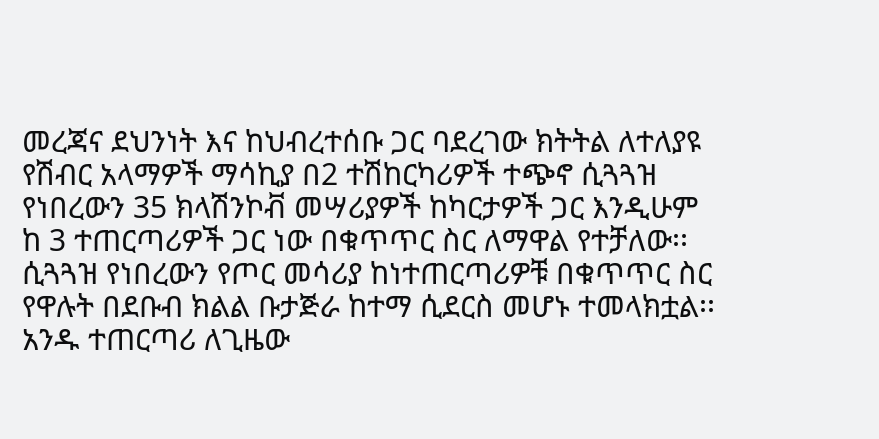መረጃና ደህንነት እና ከህብረተሰቡ ጋር ባደረገው ክትትል ለተለያዩ የሽብር አላማዎች ማሳኪያ በ2 ተሽከርካሪዎች ተጭኖ ሲጓጓዝ የነበረውን 35 ክላሽንኮቭ መሣሪያዎች ከካርታዎች ጋር እንዲሁም ከ 3 ተጠርጣሪዎች ጋር ነው በቁጥጥር ስር ለማዋል የተቻለው፡፡
ሲጓጓዝ የነበረውን የጦር መሳሪያ ከነተጠርጣሪዎቹ በቁጥጥር ስር የዋሉት በደቡብ ክልል ቡታጅራ ከተማ ሲደርስ መሆኑ ተመላክቷል፡፡
አንዱ ተጠርጣሪ ለጊዜው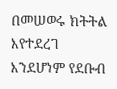በመሠወሩ ክትትል እየተደረገ እንደሆነም የደቡብ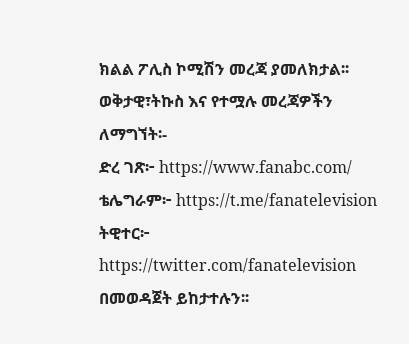ክልል ፖሊስ ኮሚሽን መረጃ ያመለክታል፡፡
ወቅታዊ፣ትኩስ እና የተሟሉ መረጃዎችን ለማግኘት፡-
ድረ ገጽ፦ https://www.fanabc.com/
ቴሌግራም፦ https://t.me/fanatelevision
ትዊተር፦ https://twitter.com/fanatelevision በመወዳጀት ይከታተሉን፡፡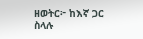ዘወትር፦ ከእኛ ጋር ስላሉ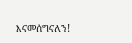እናመሰግናለን!